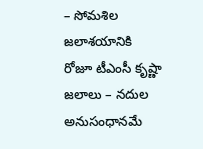– సోమశిల జలాశయానికి రోజూ టీఎంసీ కృష్ణా జలాలు – నదుల అనుసంధానమే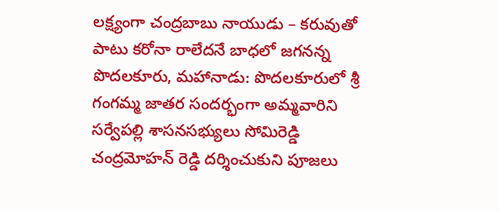లక్ష్యంగా చంద్రబాబు నాయుడు – కరువుతో పాటు కరోనా రాలేదనే బాధలో జగనన్న పొదలకూరు, మహానాడు: పొదలకూరులో శ్రీ గంగమ్మ జాతర సందర్భంగా అమ్మవారిని సర్వేపల్లి శాసనసభ్యులు సోమిరెడ్డి చంద్రమోహన్ రెడ్డి దర్శించుకుని పూజలు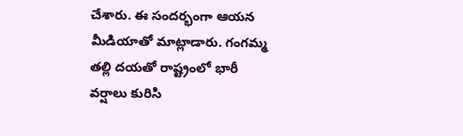చేశారు. ఈ సందర్భంగా ఆయన మీడియాతో మాట్లాడారు. గంగమ్మ తల్లి దయతో రాష్ట్రంలో భారీ వర్షాలు కురిసి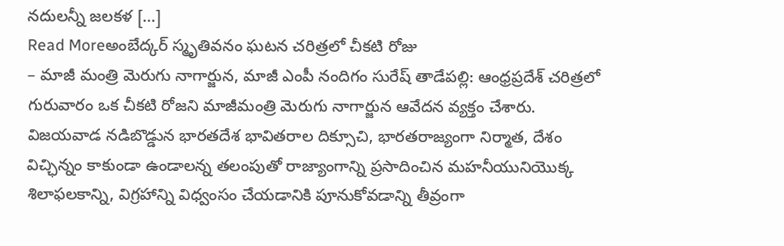నదులన్నీ జలకళ […]
Read Moreఅంబేద్కర్ స్మృతివనం ఘటన చరిత్రలో చీకటి రోజు
– మాజీ మంత్రి మెరుగు నాగార్జున, మాజీ ఎంపీ నందిగం సురేష్ తాడేపల్లి: ఆంధ్రప్రదేశ్ చరిత్రలో గురువారం ఒక చీకటి రోజని మాజీమంత్రి మెరుగు నాగార్జున ఆవేదన వ్యక్తం చేశారు. విజయవాడ నడిబొడ్డున భారతదేశ భావితరాల దిక్సూచి, భారతరాజ్యంగా నిర్మాత, దేశం విచ్ఛిన్నం కాకుండా ఉండాలన్న తలంపుతో రాజ్యాంగాన్ని ప్రసాదించిన మహనీయునియొక్క శిలాఫలకాన్ని, విగ్రహాన్ని విధ్వంసం చేయడానికి పూనుకోవడాన్ని తీవ్రంగా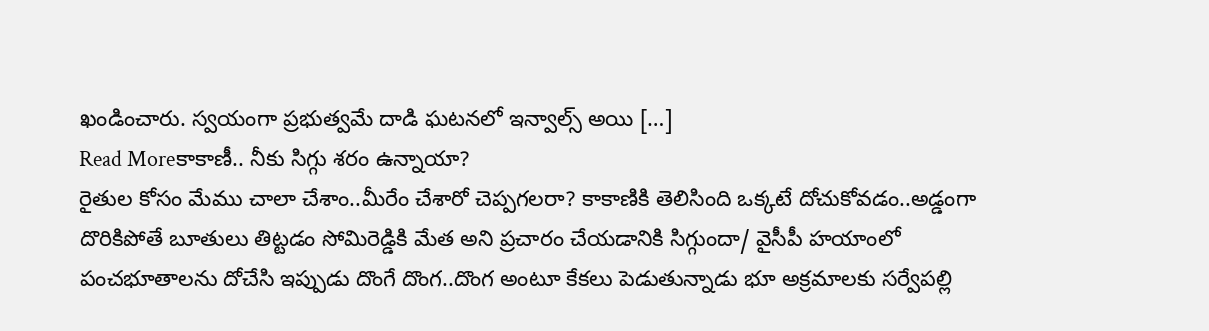ఖండించారు. స్వయంగా ప్రభుత్వమే దాడి ఘటనలో ఇన్వాల్స్ అయి […]
Read Moreకాకాణీ.. నీకు సిగ్గు శరం ఉన్నాయా?
రైతుల కోసం మేము చాలా చేశాం..మీరేం చేశారో చెప్పగలరా? కాకాణికి తెలిసింది ఒక్కటే దోచుకోవడం..అడ్డంగా దొరికిపోతే బూతులు తిట్టడం సోమిరెడ్డికి మేత అని ప్రచారం చేయడానికి సిగ్గుందా/ వైసీపీ హయాంలో పంచభూతాలను దోచేసి ఇప్పుడు దొంగే దొంగ..దొంగ అంటూ కేకలు పెడుతున్నాడు భూ అక్రమాలకు సర్వేపల్లి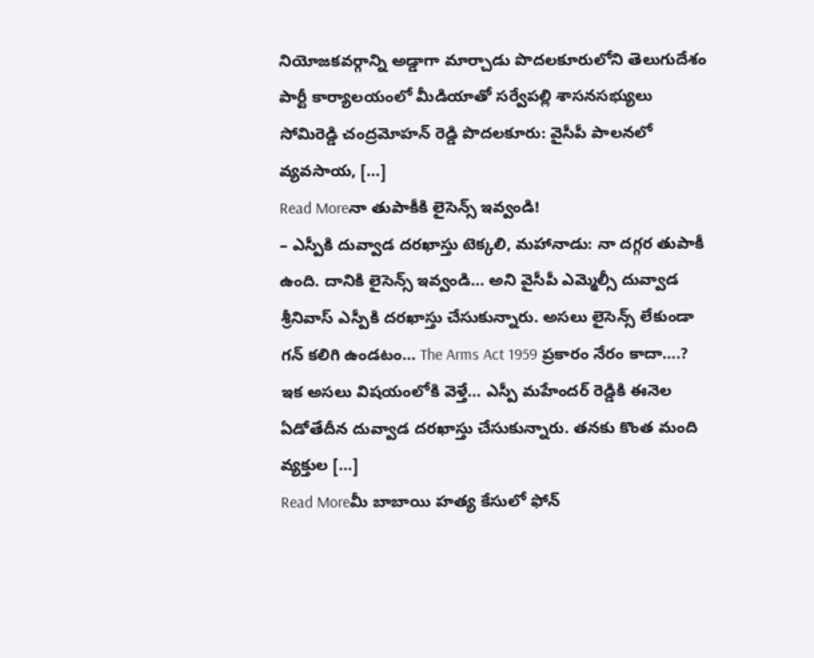నియోజకవర్గాన్ని అడ్డాగా మార్చాడు పొదలకూరులోని తెలుగుదేశం పార్టీ కార్యాలయంలో మీడియాతో సర్వేపల్లి శాసనసభ్యులు సోమిరెడ్డి చంద్రమోహన్ రెడ్డి పొదలకూరు: వైసీపీ పాలనలో వ్యవసాయ, […]
Read Moreనా తుపాకీకి లైసెన్స్ ఇవ్వండి!
– ఎస్పీకి దువ్వాడ దరఖాస్తు టెక్కలి, మహానాడు: నా దగ్గర తుపాకీ ఉంది. దానికి లైసెన్స్ ఇవ్వండి… అని వైసీపీ ఎమ్మెల్సీ దువ్వాడ శ్రీనివాస్ ఎస్పీకి దరఖాస్తు చేసుకున్నారు. అసలు లైసెన్స్ లేకుండా గన్ కలిగి ఉండటం… The Arms Act 1959 ప్రకారం నేరం కాదా….? ఇక అసలు విషయంలోకి వెళ్తే… ఎస్పీ మహేందర్ రెడ్డికి ఈనెల ఏడోతేదీన దువ్వాడ దరఖాస్తు చేసుకున్నారు. తనకు కొంత మంది వ్యక్తుల […]
Read Moreమీ బాబాయి హత్య కేసులో ఫోన్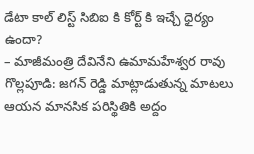డేటా కాల్ లిస్ట్ సిబిఐ కి కోర్ట్ కి ఇచ్చే ధైర్యం ఉందా?
– మాజీమంత్రి దేవినేని ఉమామహేశ్వర రావు గొల్లపూడి: జగన్ రెడ్డి మాట్లాడుతున్న మాటలు ఆయన మానసిక పరిస్థితికి అద్దం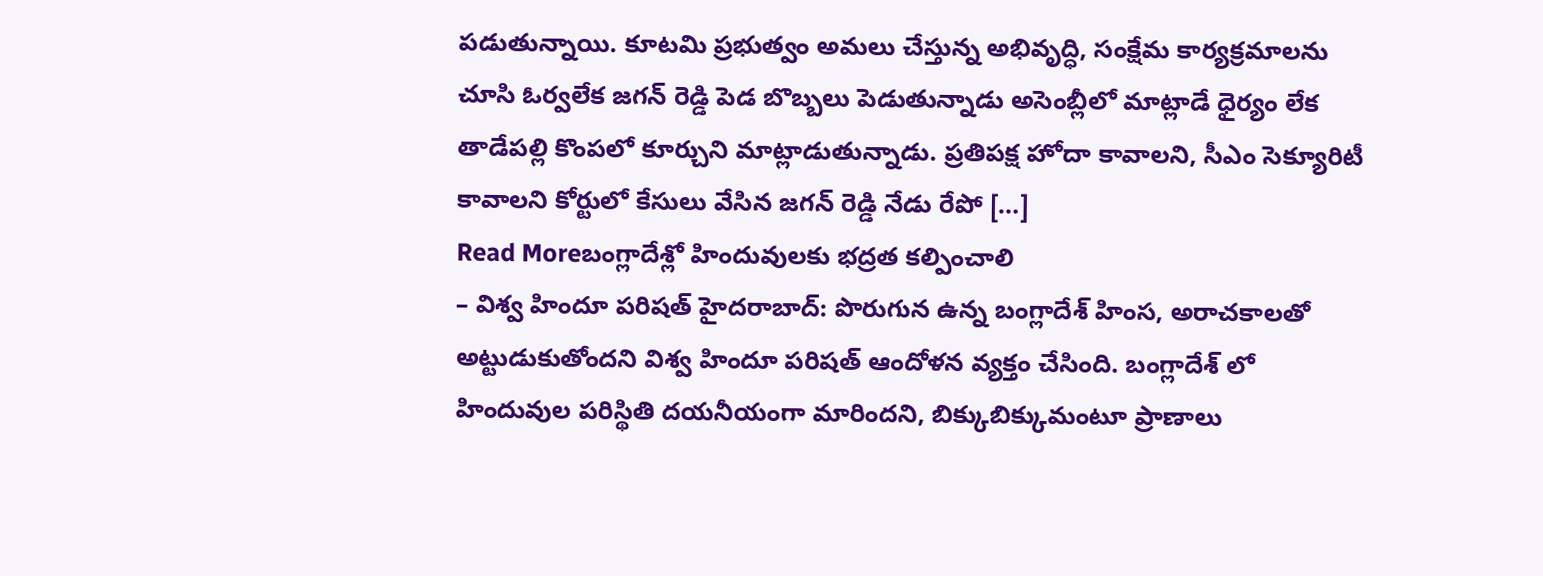పడుతున్నాయి. కూటమి ప్రభుత్వం అమలు చేస్తున్న అభివృద్ధి, సంక్షేమ కార్యక్రమాలను చూసి ఓర్వలేక జగన్ రెడ్డి పెడ బొబ్బలు పెడుతున్నాడు అసెంబ్లీలో మాట్లాడే ధైర్యం లేక తాడేపల్లి కొంపలో కూర్చుని మాట్లాడుతున్నాడు. ప్రతిపక్ష హోదా కావాలని, సీఎం సెక్యూరిటీ కావాలని కోర్టులో కేసులు వేసిన జగన్ రెడ్డి నేడు రేపో […]
Read Moreబంగ్లాదేశ్లో హిందువులకు భద్రత కల్పించాలి
– విశ్వ హిందూ పరిషత్ హైదరాబాద్: పొరుగున ఉన్న బంగ్లాదేశ్ హింస, అరాచకాలతో అట్టుడుకుతోందని విశ్వ హిందూ పరిషత్ ఆందోళన వ్యక్తం చేసింది. బంగ్లాదేశ్ లో హిందువుల పరిస్థితి దయనీయంగా మారిందని, బిక్కుబిక్కుమంటూ ప్రాణాలు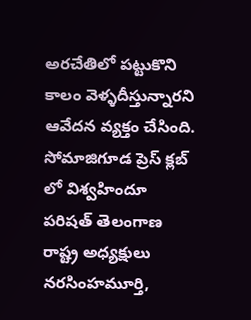అరచేతిలో పట్టుకొని కాలం వెళ్ళదీస్తున్నారని ఆవేదన వ్యక్తం చేసింది. సోమాజిగూడ ప్రెస్ క్లబ్ లో విశ్వహిందూ పరిషత్ తెలంగాణ రాష్ట్ర అధ్యక్షులు నరసింహమూర్తి,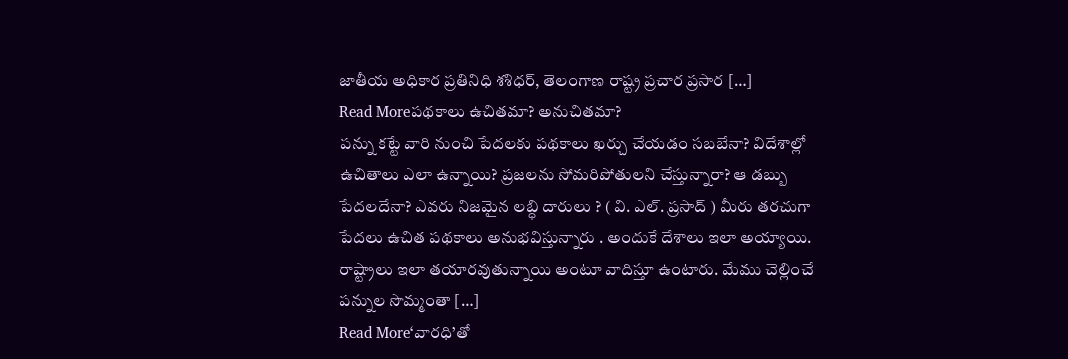జాతీయ అధికార ప్రతినిధి శశిధర్, తెలంగాణ రాష్ట్ర ప్రచార ప్రసార […]
Read Moreపథకాలు ఉచితమా? అనుచితమా?
పన్ను కట్టే వారి నుంచి పేదలకు పథకాలు ఖర్చు చేయడం సబబేనా? విదేశాల్లో ఉచితాలు ఎలా ఉన్నాయి? ప్రజలను సోమరిపోతులని చేస్తున్నారా? ఆ డబ్బు పేదలదేనా? ఎవరు నిజమైన లబ్ధి దారులు ? ( వి. ఎల్. ప్రసాద్ ) మీరు తరచుగా పేదలు ఉచిత పథకాలు అనుభవిస్తున్నారు . అందుకే దేశాలు ఇలా అయ్యాయి. రాష్ట్రాలు ఇలా తయారవుతున్నాయి అంటూ వాదిస్తూ ఉంటారు. మేము చెల్లించే పన్నుల సొమ్మంతా […]
Read More‘వారధి’తో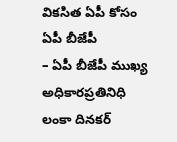వికసిత ఏపీ కోసం ఏపీ బీజేపీ
– ఏపీ బీజేపీ ముఖ్య అధికారప్రతినిధి లంకా దినకర్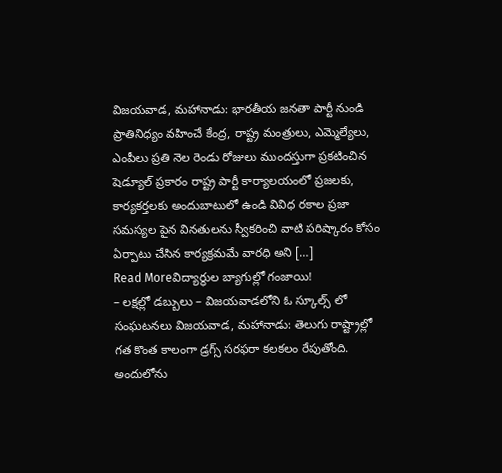విజయవాడ, మహానాడు: భారతీయ జనతా పార్టీ నుండి ప్రాతినిధ్యం వహించే కేంద్ర, రాష్ట్ర మంత్రులు, ఎమ్మెల్యేలు, ఎంపీలు ప్రతి నెల రెండు రోజులు ముందస్తుగా ప్రకటించిన షెడ్యూల్ ప్రకారం రాష్ట్ర పార్టీ కార్యాలయంలో ప్రజలకు, కార్యకర్తలకు అందుబాటులో ఉండి వివిధ రకాల ప్రజా సమస్యల పైన వినతులను స్వీకరించి వాటి పరిష్కారం కోసం ఏర్పాటు చేసిన కార్యక్రమమే వారధి అని […]
Read Moreవిద్యార్థుల బ్యాగుల్లో గంజాయి!
– లక్షల్లో డబ్బులు – విజయవాడలోని ఓ స్కూల్స్ లో సంఘటనలు విజయవాడ, మహానాడు: తెలుగు రాష్ట్రాల్లో గత కొంత కాలంగా డ్రగ్స్ సరఫరా కలకలం రేపుతోంది. అందులోను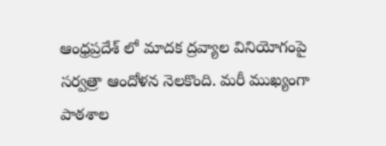ఆంధ్రప్రదేశ్ లో మాదక ద్రవ్యాల వినియోగంపై సర్వత్రా ఆందోళన నెలకొంది. మరీ ముఖ్యంగా పాఠశాల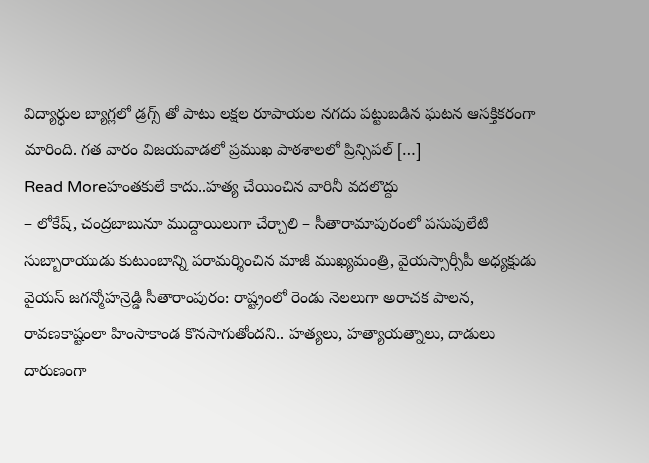విద్యార్ధుల బ్యాగ్లలో డ్రగ్స్ తో పాటు లక్షల రూపాయల నగదు పట్టుబడిన ఘటన ఆసక్తికరంగా మారింది. గత వారం విజయవాడలో ప్రముఖ పాఠశాలలో ప్రిన్సిపల్ […]
Read Moreహంతకులే కాదు..హత్య చేయించిన వారినీ వదలొద్దు
– లోకేష్, చంద్రబాబునూ ముద్దాయిలుగా చేర్చాలి – సీతారామాపురంలో పసుపులేటి సుబ్బారాయుడు కుటుంబాన్ని పరామర్శించిన మాజీ ముఖ్యమంత్రి, వైయస్సార్సీపీ అధ్యక్షుడు వైయస్ జగన్మోహన్రెడ్డి సీతారాంపురం: రాష్ట్రంలో రెండు నెలలుగా అరాచక పాలన, రావణకాష్టంలా హింసాకాండ కొనసాగుతోందని.. హత్యలు, హత్యాయత్నాలు, దాడులు దారుణంగా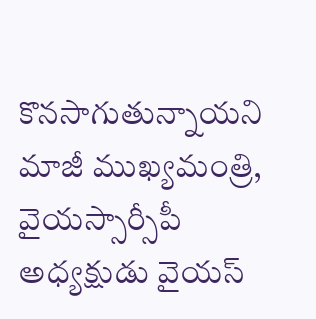కొనసాగుతున్నాయని మాజీ ముఖ్యమంత్రి, వైయస్సార్సీపీ అధ్యక్షుడు వైయస్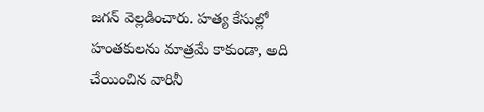జగన్ వెల్లడించారు. హత్య కేసుల్లో హంతకులను మాత్రమే కాకుండా, అది చేయించిన వారినీ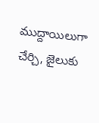ముద్దాయిలుగా చేర్చి, జైలుకు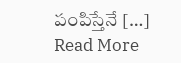పంపిస్తేనే […]
Read More